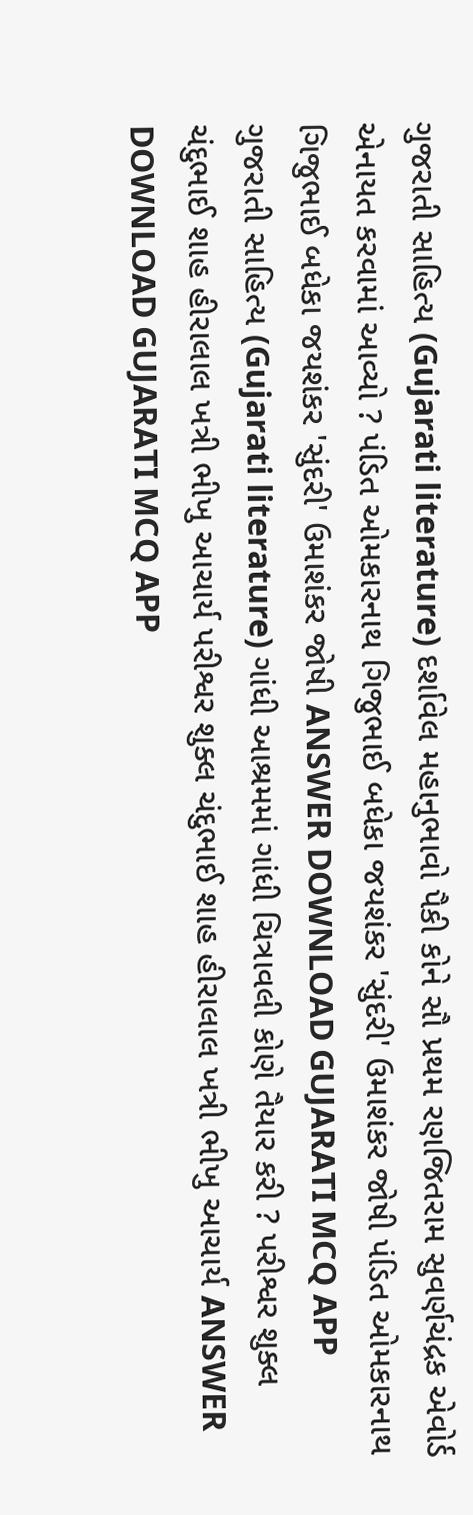ગુજરાતી સાહિત્ય (Gujarati literature) દર્શાવેલ મહાનુભાવો પૈકી કોને સૌ પ્રથમ રણજિતરામ સુવર્ણચંદ્રક એવોર્ડ એનાયત કરવામાં આવ્યો ? પંડિત ઓમકારનાથ ગિજુભાઈ બધેકા જયશંકર 'સુંદરી' ઉમાશંકર જોષી પંડિત ઓમકારનાથ ગિજુભાઈ બધેકા જયશંકર 'સુંદરી' ઉમાશંકર જોષી ANSWER DOWNLOAD GUJARATI MCQ APP
ગુજરાતી સાહિત્ય (Gujarati literature) ગાંધી આશ્રમમાં ગાંધી ચિત્રાવલી કોણે તૈયાર કરી ? પરીશ્વર શુક્લ ચંદુભાઈ શાહ હીરાલાલ ખત્રી ભીખુ આચાર્ય પરીશ્વર શુક્લ ચંદુભાઈ શાહ હીરાલાલ ખત્રી ભીખુ આચાર્ય ANSWER DOWNLOAD GUJARATI MCQ APP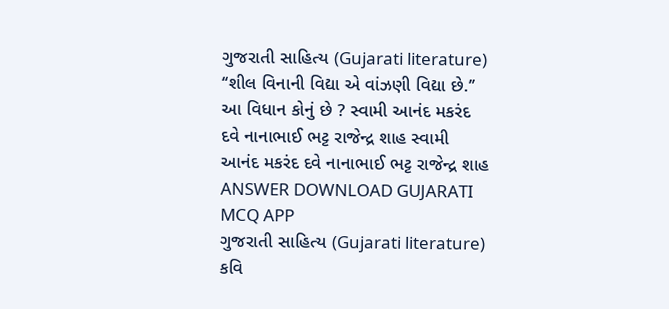ગુજરાતી સાહિત્ય (Gujarati literature) ‘‘શીલ વિનાની વિદ્યા એ વાંઝણી વિદ્યા છે.’’ આ વિધાન કોનું છે ? સ્વામી આનંદ મકરંદ દવે નાનાભાઈ ભટ્ટ રાજેન્દ્ર શાહ સ્વામી આનંદ મકરંદ દવે નાનાભાઈ ભટ્ટ રાજેન્દ્ર શાહ ANSWER DOWNLOAD GUJARATI MCQ APP
ગુજરાતી સાહિત્ય (Gujarati literature) કવિ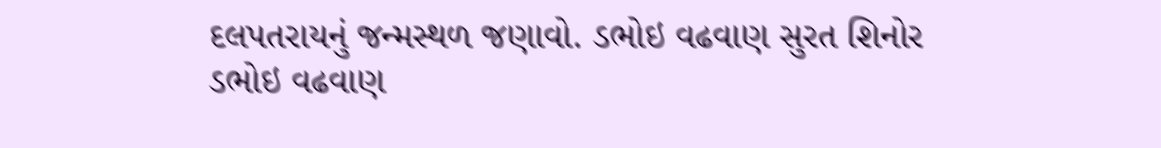દલપતરાયનું જન્મસ્થળ જણાવો. ડભોઇ વઢવાણ સુરત શિનોર ડભોઇ વઢવાણ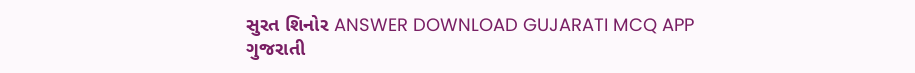સુરત શિનોર ANSWER DOWNLOAD GUJARATI MCQ APP
ગુજરાતી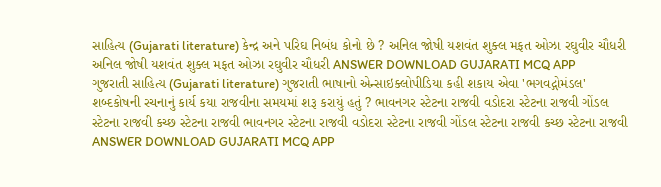સાહિત્ય (Gujarati literature) કેન્દ્ર અને પરિઘ નિબંધ કોનો છે ? અનિલ જોષી યશવંત શુક્લ મફત ઓઝા રઘુવીર ચૌધરી અનિલ જોષી યશવંત શુક્લ મફત ઓઝા રઘુવીર ચૌધરી ANSWER DOWNLOAD GUJARATI MCQ APP
ગુજરાતી સાહિત્ય (Gujarati literature) ગુજરાતી ભાષાનો એન્સાઇક્લોપીડિયા કહી શકાય એવા 'ભગવદ્ગોમંડલ' શબ્દકોષની રચનાનું કાર્ય કયા રાજવીના સમયમાં શરૂ કરાયું હતું ? ભાવનગર સ્ટેટના રાજવી વડોદરા સ્ટેટના રાજવી ગોંડલ સ્ટેટના રાજવી કચ્છ સ્ટેટના રાજવી ભાવનગર સ્ટેટના રાજવી વડોદરા સ્ટેટના રાજવી ગોંડલ સ્ટેટના રાજવી કચ્છ સ્ટેટના રાજવી ANSWER DOWNLOAD GUJARATI MCQ APP